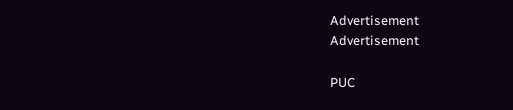Advertisement
Advertisement

PUC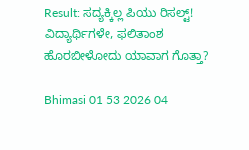Result: ಸದ್ಯಕ್ಕಿಲ್ಲ ಪಿಯು ರಿಸಲ್ಟ್! ವಿದ್ಯಾರ್ಥಿಗಳೇ, ಫಲಿತಾಂಶ ಹೊರಬೀಳೋದು ಯಾವಾಗ ಗೊತ್ತಾ?

Bhimasi 01 53 2026 04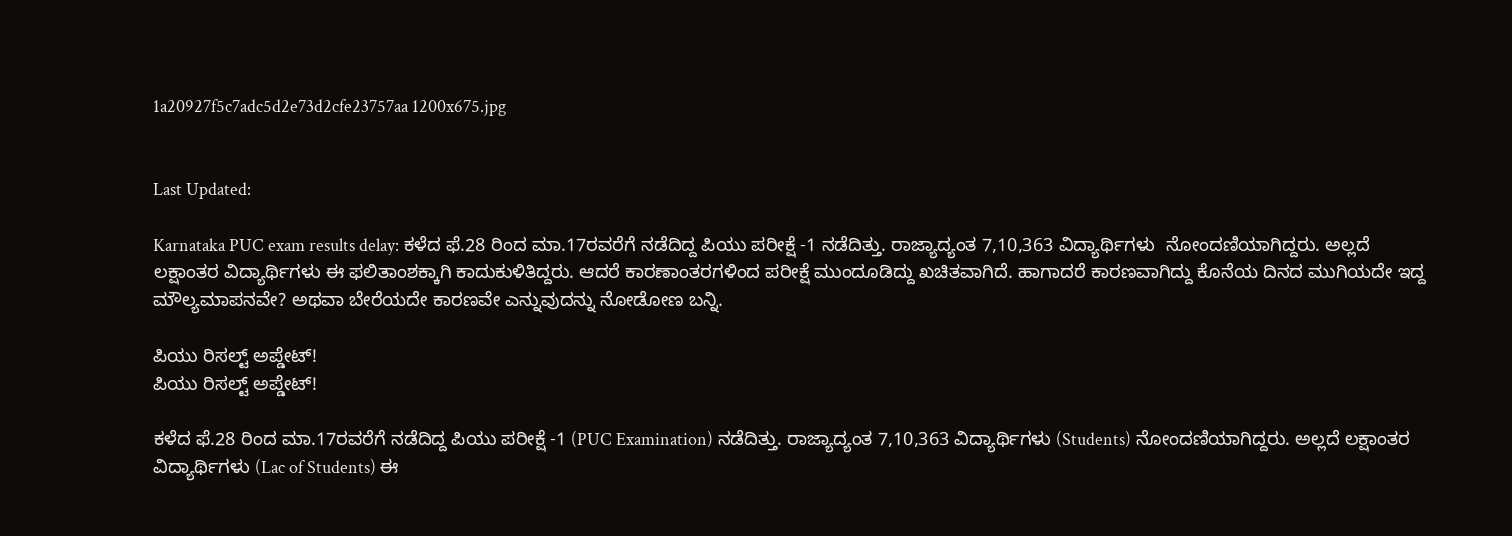1a20927f5c7adc5d2e73d2cfe23757aa 1200x675.jpg


Last Updated:

Karnataka PUC exam results delay: ಕಳೆದ ಫೆ.28 ರಿಂದ ಮಾ.17ರವರೆಗೆ ನಡೆದಿದ್ದ ಪಿಯು ಪರೀಕ್ಷೆ -1 ನಡೆದಿತ್ತು. ರಾಜ್ಯಾದ್ಯಂತ 7,10,363 ವಿದ್ಯಾರ್ಥಿಗಳು  ನೋಂದಣಿಯಾಗಿದ್ದರು. ಅಲ್ಲದೆ ಲಕ್ಷಾಂತರ ವಿದ್ಯಾರ್ಥಿಗಳು ಈ ಫಲಿತಾಂಶಕ್ಕಾಗಿ ಕಾದುಕುಳಿತಿದ್ದರು. ಆದರೆ ಕಾರಣಾಂತರಗಳಿಂದ ಪರೀಕ್ಷೆ ಮುಂದೂಡಿದ್ದು ಖಚಿತವಾಗಿದೆ. ಹಾಗಾದರೆ ಕಾರಣವಾಗಿದ್ದು ಕೊನೆಯ ದಿನದ ಮುಗಿಯದೇ ಇದ್ದ ಮೌಲ್ಯಮಾಪನವೇ? ಅಥವಾ ಬೇರೆಯದೇ ಕಾರಣವೇ ಎನ್ನುವುದನ್ನು ನೋಡೋಣ ಬನ್ನಿ.

ಪಿಯು ರಿಸಲ್ಟ್ ಅಪ್ಡೇಟ್!
ಪಿಯು ರಿಸಲ್ಟ್ ಅಪ್ಡೇಟ್!

ಕಳೆದ ಫೆ.28 ರಿಂದ ಮಾ.17ರವರೆಗೆ ನಡೆದಿದ್ದ ಪಿಯು ಪರೀಕ್ಷೆ -1 (PUC Examination) ನಡೆದಿತ್ತು. ರಾಜ್ಯಾದ್ಯಂತ 7,10,363 ವಿದ್ಯಾರ್ಥಿಗಳು (Students) ನೋಂದಣಿಯಾಗಿದ್ದರು. ಅಲ್ಲದೆ ಲಕ್ಷಾಂತರ ವಿದ್ಯಾರ್ಥಿಗಳು (Lac of Students) ಈ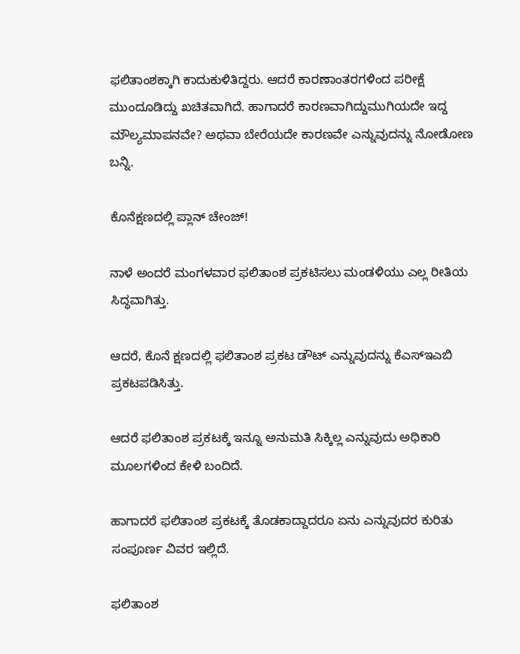ಫಲಿತಾಂಶಕ್ಕಾಗಿ ಕಾದುಕುಳಿತಿದ್ದರು. ಆದರೆ ಕಾರಣಾಂತರಗಳಿಂದ ಪರೀಕ್ಷೆ ಮುಂದೂಡಿದ್ದು ಖಚಿತವಾಗಿದೆ. ಹಾಗಾದರೆ ಕಾರಣವಾಗಿದ್ದುಮುಗಿಯದೇ ಇದ್ದ ಮೌಲ್ಯಮಾಪನವೇ? ಅಥವಾ ಬೇರೆಯದೇ ಕಾರಣವೇ ಎನ್ನುವುದನ್ನು ನೋಡೋಣ ಬನ್ನಿ.

ಕೊನೆಕ್ಷಣದಲ್ಲಿ ಪ್ಲಾನ್ ಚೇಂಜ್!

ನಾಳೆ ಅಂದರೆ ಮಂಗಳವಾರ ಫಲಿತಾಂಶ ಪ್ರಕಟಿಸಲು ಮಂಡಳಿಯು ಎಲ್ಲ ರೀತಿಯ ಸಿದ್ಧವಾಗಿತ್ತು.

ಆದರೆ, ಕೊನೆ ಕ್ಷಣದಲ್ಲಿ ಫಲಿತಾಂಶ ಪ್ರಕಟ ಡೌಟ್ ಎನ್ನುವುದನ್ನು ಕೆಎಸ್ಇಎಬಿ ಪ್ರಕಟಪಡಿಸಿತ್ತು.

ಆದರೆ ಫಲಿತಾಂಶ ಪ್ರಕಟಕ್ಕೆ ಇನ್ನೂ ಅನುಮತಿ ಸಿಕ್ಕಿಲ್ಲ ಎನ್ನುವುದು ಅಧಿಕಾರಿ ಮೂಲಗಳಿಂದ ಕೇಳಿ ಬಂದಿದೆ.

ಹಾಗಾದರೆ ಫಲಿತಾಂಶ ಪ್ರಕಟಕ್ಕೆ ತೊಡಕಾದ್ದಾದರೂ ಏನು ಎನ್ನುವುದರ ಕುರಿತು ಸಂಪೂರ್ಣ ವಿವರ ಇಲ್ಲಿದೆ.

ಫಲಿತಾಂಶ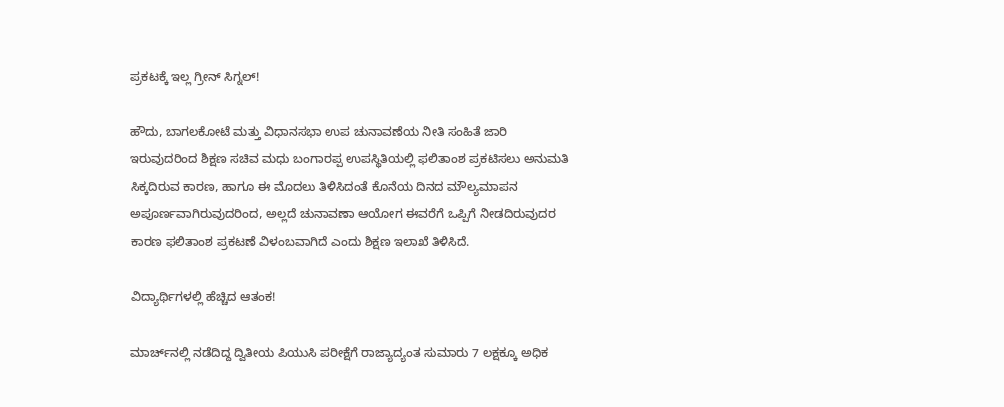ಪ್ರಕಟಕ್ಕೆ ಇಲ್ಲ ಗ್ರೀನ್ ಸಿಗ್ನಲ್!

ಹೌದು, ಬಾಗಲಕೋಟೆ ಮತ್ತು ವಿಧಾನಸಭಾ ಉಪ ಚುನಾವಣೆಯ ನೀತಿ ಸಂಹಿತೆ ಜಾರಿ ಇರುವುದರಿಂದ ಶಿಕ್ಷಣ ಸಚಿವ ಮಧು ಬಂಗಾರಪ್ಪ ಉಪಸ್ಥಿತಿಯಲ್ಲಿ ಫಲಿತಾಂಶ ಪ್ರಕಟಿಸಲು ಅನುಮತಿ ಸಿಕ್ಕದಿರುವ ಕಾರಣ, ಹಾಗೂ ಈ ಮೊದಲು ತಿಳಿಸಿದಂತೆ ಕೊನೆಯ ದಿನದ ಮೌಲ್ಯಮಾಪನ ಅಪೂರ್ಣವಾಗಿರುವುದರಿಂದ, ಅಲ್ಲದೆ ಚುನಾವಣಾ ಆಯೋಗ ಈವರೆಗೆ ಒಪ್ಪಿಗೆ ನೀಡದಿರುವುದರ ಕಾರಣ ಫಲಿತಾಂಶ ಪ್ರಕಟಣೆ ವಿಳಂಬವಾಗಿದೆ ಎಂದು ಶಿಕ್ಷಣ ಇಲಾಖೆ ತಿಳಿಸಿದೆ.

ವಿದ್ಯಾರ್ಥಿಗಳಲ್ಲಿ ಹೆಚ್ಚಿದ ಆತಂಕ!

ಮಾರ್ಚ್‌ನಲ್ಲಿ ನಡೆದಿದ್ದ ದ್ವಿತೀಯ ಪಿಯುಸಿ ಪರೀಕ್ಷೆಗೆ ರಾಜ್ಯಾದ್ಯಂತ ಸುಮಾರು 7 ಲಕ್ಷಕ್ಕೂ ಅಧಿಕ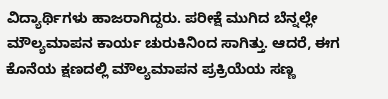ವಿದ್ಯಾರ್ಥಿಗಳು ಹಾಜರಾಗಿದ್ದರು. ಪರೀಕ್ಷೆ ಮುಗಿದ ಬೆನ್ನಲ್ಲೇ ಮೌಲ್ಯಮಾಪನ ಕಾರ್ಯ ಚುರುಕಿನಿಂದ ಸಾಗಿತ್ತು. ಆದರೆ, ಈಗ ಕೊನೆಯ ಕ್ಷಣದಲ್ಲಿ ಮೌಲ್ಯಮಾಪನ ಪ್ರಕ್ರಿಯೆಯ ಸಣ್ಣ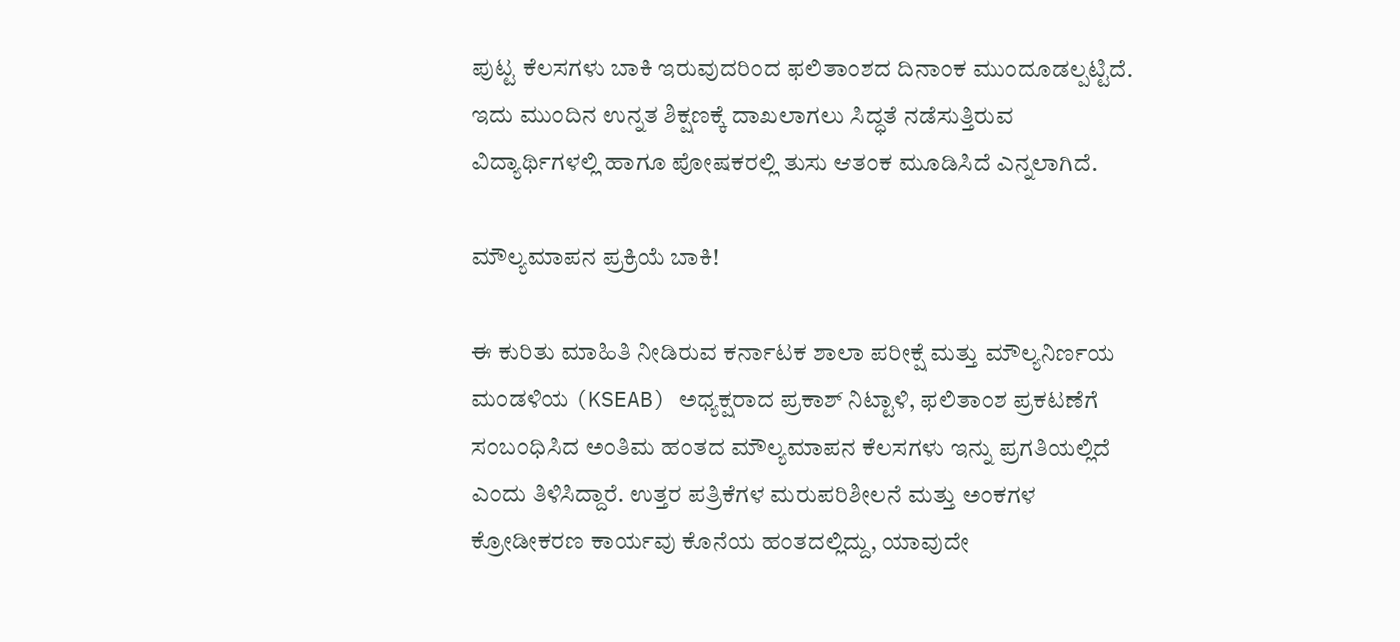ಪುಟ್ಟ ಕೆಲಸಗಳು ಬಾಕಿ ಇರುವುದರಿಂದ ಫಲಿತಾಂಶದ ದಿನಾಂಕ ಮುಂದೂಡಲ್ಪಟ್ಟಿದೆ. ಇದು ಮುಂದಿನ ಉನ್ನತ ಶಿಕ್ಷಣಕ್ಕೆ ದಾಖಲಾಗಲು ಸಿದ್ಧತೆ ನಡೆಸುತ್ತಿರುವ ವಿದ್ಯಾರ್ಥಿಗಳಲ್ಲಿ ಹಾಗೂ ಪೋಷಕರಲ್ಲಿ ತುಸು ಆತಂಕ ಮೂಡಿಸಿದೆ ಎನ್ನಲಾಗಿದೆ.

ಮೌಲ್ಯಮಾಪನ ಪ್ರಕ್ರಿಯೆ ಬಾಕಿ!

ಈ ಕುರಿತು ಮಾಹಿತಿ ನೀಡಿರುವ ಕರ್ನಾಟಕ ಶಾಲಾ ಪರೀಕ್ಷೆ ಮತ್ತು ಮೌಲ್ಯನಿರ್ಣಯ ಮಂಡಳಿಯ (KSEAB) ಅಧ್ಯಕ್ಷರಾದ ಪ್ರಕಾಶ್ ನಿಟ್ಟಾಳಿ, ಫಲಿತಾಂಶ ಪ್ರಕಟಣೆಗೆ ಸಂಬಂಧಿಸಿದ ಅಂತಿಮ ಹಂತದ ಮೌಲ್ಯಮಾಪನ ಕೆಲಸಗಳು ಇನ್ನು ಪ್ರಗತಿಯಲ್ಲಿದೆ ಎಂದು ತಿಳಿಸಿದ್ದಾರೆ. ಉತ್ತರ ಪತ್ರಿಕೆಗಳ ಮರುಪರಿಶೀಲನೆ ಮತ್ತು ಅಂಕಗಳ ಕ್ರೋಡೀಕರಣ ಕಾರ್ಯವು ಕೊನೆಯ ಹಂತದಲ್ಲಿದ್ದು, ಯಾವುದೇ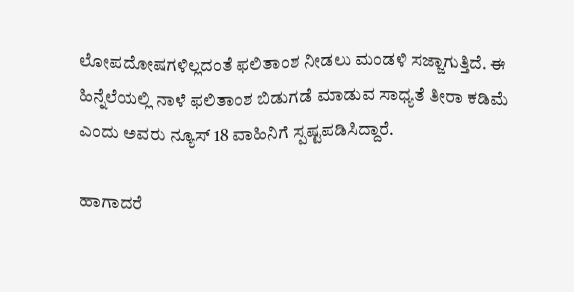ಲೋಪದೋಷಗಳಿಲ್ಲದಂತೆ ಫಲಿತಾಂಶ ನೀಡಲು ಮಂಡಳಿ ಸಜ್ಜಾಗುತ್ತಿದೆ. ಈ ಹಿನ್ನೆಲೆಯಲ್ಲಿ ನಾಳೆ ಫಲಿತಾಂಶ ಬಿಡುಗಡೆ ಮಾಡುವ ಸಾಧ್ಯತೆ ತೀರಾ ಕಡಿಮೆ ಎಂದು ಅವರು ನ್ಯೂಸ್‌ 18 ವಾಹಿನಿಗೆ ಸ್ಪಷ್ಟಪಡಿಸಿದ್ದಾರೆ.

ಹಾಗಾದರೆ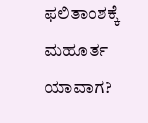ಫಲಿತಾಂಶಕ್ಕೆ ಮಹೂರ್ತ ಯಾವಾಗ?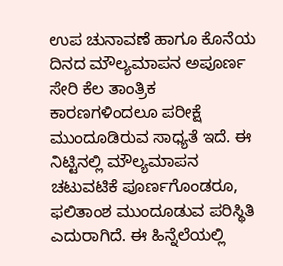ಉಪ ಚುನಾವಣೆ ಹಾಗೂ ಕೊನೆಯ ದಿನದ ಮೌಲ್ಯಮಾಪನ ಅಪೂರ್ಣ ಸೇರಿ ಕೆಲ ತಾಂತ್ರಿಕ ಕಾರಣಗಳಿಂದಲೂ ಪರೀಕ್ಷೆ ಮುಂದೂಡಿರುವ ಸಾಧ್ಯತೆ ಇದೆ. ಈ ನಿಟ್ಟಿನಲ್ಲಿ ಮೌಲ್ಯಮಾಪನ ಚಟುವಟಿಕೆ ಪೂರ್ಣಗೊಂಡರೂ, ಫಲಿತಾಂಶ ಮುಂದೂಡುವ ಪರಿಸ್ಥಿತಿ ಎದುರಾಗಿದೆ. ಈ ಹಿನ್ನೆಲೆಯಲ್ಲಿ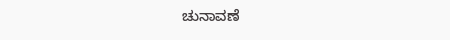ಚುನಾವಣೆ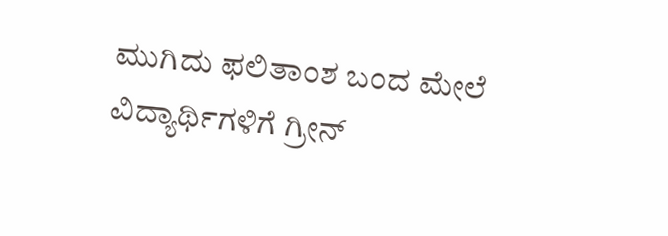ಮುಗಿದು ಫಲಿತಾಂಶ ಬಂದ ಮೇಲೆ ವಿದ್ಯಾರ್ಥಿಗಳಿಗೆ ಗ್ರೀನ್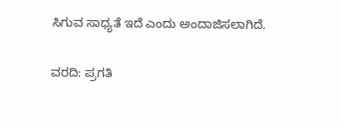ಸಿಗುವ ಸಾಧ್ಯತೆ ಇದೆ ಎಂದು ಅಂದಾಜಿಸಲಾಗಿದೆ.

ವರದಿ: ಪ್ರಗತಿ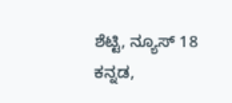ಶೆಟ್ಟಿ, ನ್ಯೂಸ್ 18 ಕನ್ನಡ,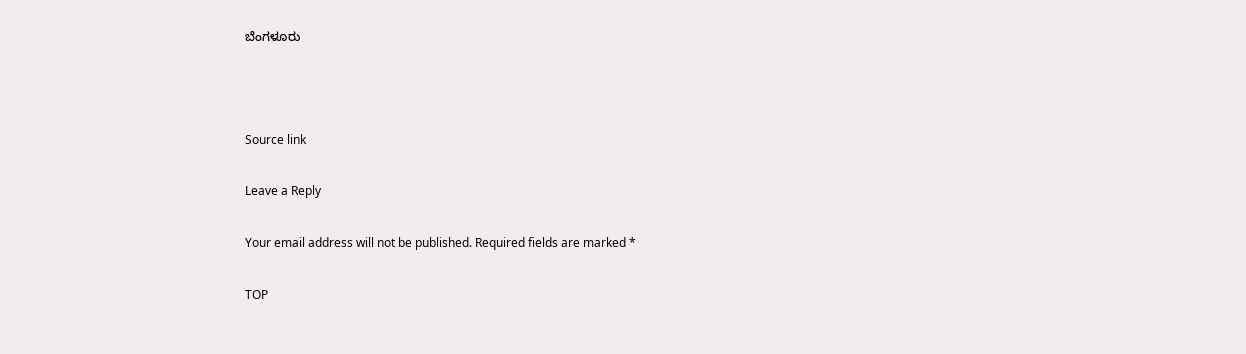ಬೆಂಗಳೂರು



Source link

Leave a Reply

Your email address will not be published. Required fields are marked *

TOP